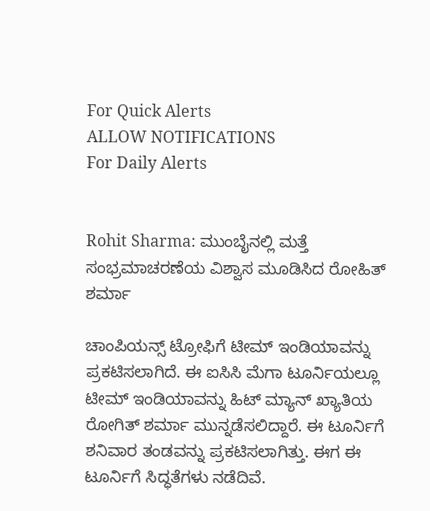For Quick Alerts
ALLOW NOTIFICATIONS
For Daily Alerts


Rohit Sharma: ಮುಂಬೈನಲ್ಲಿ ಮತ್ತೆ ಸಂಭ್ರಮಾಚರಣೆಯ ವಿಶ್ವಾಸ ಮೂಡಿಸಿದ ರೋಹಿತ್ ಶರ್ಮಾ

ಚಾಂಪಿಯನ್ಸ್‌ ಟ್ರೋಫಿಗೆ ಟೀಮ್ ಇಂಡಿಯಾವನ್ನು ಪ್ರಕಟಿಸಲಾಗಿದೆ. ಈ ಐಸಿಸಿ ಮೆಗಾ ಟೂರ್ನಿಯಲ್ಲೂ ಟೀಮ್ ಇಂಡಿಯಾವನ್ನು ಹಿಟ್ ಮ್ಯಾನ್‌ ಖ್ಯಾತಿಯ ರೋಗಿತ್ ಶರ್ಮಾ ಮುನ್ನಡೆಸಲಿದ್ದಾರೆ. ಈ ಟೂರ್ನಿಗೆ ಶನಿವಾರ ತಂಡವನ್ನು ಪ್ರಕಟಿಸಲಾಗಿತ್ತು. ಈಗ ಈ ಟೂರ್ನಿಗೆ ಸಿದ್ಧತೆಗಳು ನಡೆದಿವೆ.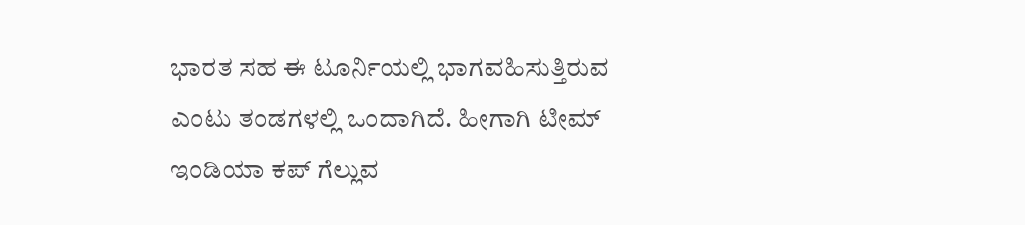ಭಾರತ ಸಹ ಈ ಟೂರ್ನಿಯಲ್ಲಿ ಭಾಗವಹಿಸುತ್ತಿರುವ ಎಂಟು ತಂಡಗಳಲ್ಲಿ ಒಂದಾಗಿದೆ. ಹೀಗಾಗಿ ಟೀಮ್ ಇಂಡಿಯಾ ಕಪ್‌ ಗೆಲ್ಲುವ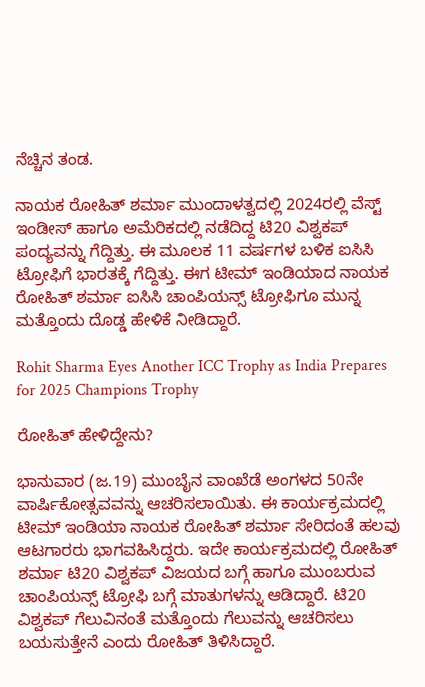ನೆಚ್ಚಿನ ತಂಡ.

ನಾಯಕ ರೋಹಿತ್ ಶರ್ಮಾ ಮುಂದಾಳತ್ವದಲ್ಲಿ 2024ರಲ್ಲಿ ವೆಸ್ಟ್‌ ಇಂಡೀಸ್ ಹಾಗೂ ಅಮೆರಿಕದಲ್ಲಿ ನಡೆದಿದ್ದ ಟಿ20 ವಿಶ್ವಕಪ್‌ ಪಂದ್ಯವನ್ನು ಗೆದ್ದಿತ್ತು. ಈ ಮೂಲಕ 11 ವರ್ಷಗಳ ಬಳಿಕ ಐಸಿಸಿ ಟ್ರೋಫಿಗೆ ಭಾರತಕ್ಕೆ ಗೆದ್ದಿತ್ತು. ಈಗ ಟೀಮ್ ಇಂಡಿಯಾದ ನಾಯಕ ರೋಹಿತ್ ಶರ್ಮಾ ಐಸಿಸಿ ಚಾಂಪಿಯನ್ಸ್‌ ಟ್ರೋಫಿಗೂ ಮುನ್ನ ಮತ್ತೊಂದು ದೊಡ್ಡ ಹೇಳಿಕೆ ನೀಡಿದ್ದಾರೆ.

Rohit Sharma Eyes Another ICC Trophy as India Prepares for 2025 Champions Trophy

ರೋಹಿತ್‌ ಹೇಳಿದ್ದೇನು?

ಭಾನುವಾರ (ಜ.19) ಮುಂಬೈನ ವಾಂಖೆಡೆ ಅಂಗಳದ 50ನೇ ವಾರ್ಷಿಕೋತ್ಸವವನ್ನು ಆಚರಿಸಲಾಯಿತು. ಈ ಕಾರ್ಯಕ್ರಮದಲ್ಲಿ ಟೀಮ್ ಇಂಡಿಯಾ ನಾಯಕ ರೋಹಿತ್ ಶರ್ಮಾ ಸೇರಿದಂತೆ ಹಲವು ಆಟಗಾರರು ಭಾಗವಹಿಸಿದ್ದರು. ಇದೇ ಕಾರ್ಯಕ್ರಮದಲ್ಲಿ ರೋಹಿತ್ ಶರ್ಮಾ ಟಿ20 ವಿಶ್ವಕಪ್‌ ವಿಜಯದ ಬಗ್ಗೆ ಹಾಗೂ ಮುಂಬರುವ ಚಾಂಪಿಯನ್ಸ್ ಟ್ರೋಫಿ ಬಗ್ಗೆ ಮಾತುಗಳನ್ನು ಆಡಿದ್ದಾರೆ. ಟಿ20 ವಿಶ್ವಕಪ್‌ ಗೆಲುವಿನಂತೆ ಮತ್ತೊಂದು ಗೆಲುವನ್ನು ಆಚರಿಸಲು ಬಯಸುತ್ತೇನೆ ಎಂದು ರೋಹಿತ್‌ ತಿಳಿಸಿದ್ದಾರೆ.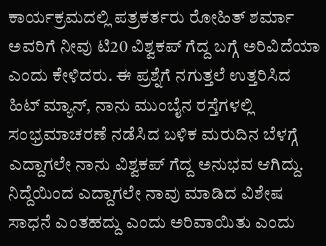ಕಾರ್ಯಕ್ರಮದಲ್ಲಿ ಪತ್ರಕರ್ತರು ರೋಹಿತ್‌ ಶರ್ಮಾ ಅವರಿಗೆ ನೀವು ಟಿ20 ವಿಶ್ವಕಪ್‌ ಗೆದ್ದ ಬಗ್ಗೆ ಅರಿವಿದೆಯಾ ಎಂದು ಕೇಳಿದರು. ಈ ಪ್ರಶ್ನೆಗೆ ನಗುತ್ತಲೆ ಉತ್ತರಿಸಿದ ಹಿಟ್ ಮ್ಯಾನ್‌, ನಾನು ಮುಂಬೈನ ರಸ್ತೆಗಳಲ್ಲಿ ಸಂಭ್ರಮಾಚರಣೆ ನಡೆಸಿದ ಬಳಿಕ ಮರುದಿನ ಬೆಳಗ್ಗೆ ಎದ್ದಾಗಲೇ ನಾನು ವಿಶ್ವಕಪ್‌ ಗೆದ್ದ ಅನುಭವ ಆಗಿದ್ದು. ನಿದ್ದೆಯಿಂದ ಎದ್ದಾಗಲೇ ನಾವು ಮಾಡಿದ ವಿಶೇಷ ಸಾಧನೆ ಎಂತಹದ್ದು ಎಂದು ಅರಿವಾಯಿತು ಎಂದು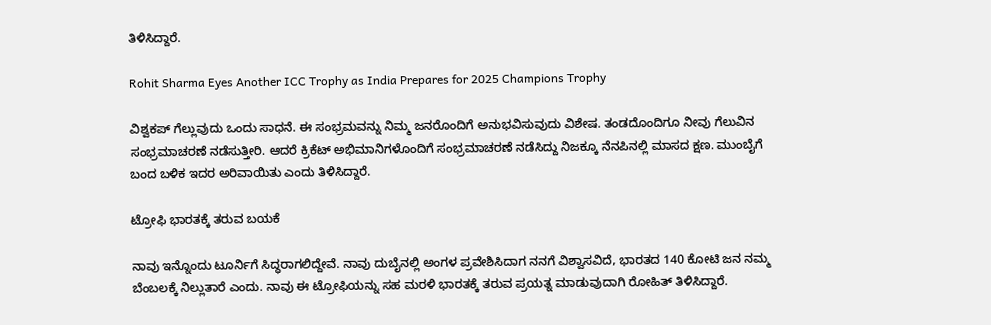ತಿಳಿಸಿದ್ದಾರೆ.

Rohit Sharma Eyes Another ICC Trophy as India Prepares for 2025 Champions Trophy

ವಿಶ್ವಕಪ್‌ ಗೆಲ್ಲುವುದು ಒಂದು ಸಾಧನೆ. ಈ ಸಂಭ್ರಮವನ್ನು ನಿಮ್ಮ ಜನರೊಂದಿಗೆ ಅನುಭವಿಸುವುದು ವಿಶೇಷ. ತಂಡದೊಂದಿಗೂ ನೀವು ಗೆಲುವಿನ ಸಂಭ್ರಮಾಚರಣೆ ನಡೆಸುತ್ತೀರಿ. ಆದರೆ ಕ್ರಿಕೆಟ್‌ ಅಭಿಮಾನಿಗಳೊಂದಿಗೆ ಸಂಭ್ರಮಾಚರಣೆ ನಡೆಸಿದ್ದು ನಿಜಕ್ಕೂ ನೆನಪಿನಲ್ಲಿ ಮಾಸದ ಕ್ಷಣ. ಮುಂಬೈಗೆ ಬಂದ ಬಳಿಕ ಇದರ ಅರಿವಾಯಿತು ಎಂದು ತಿಳಿಸಿದ್ದಾರೆ.

ಟ್ರೋಫಿ ಭಾರತಕ್ಕೆ ತರುವ ಬಯಕೆ

ನಾವು ಇನ್ನೊಂದು ಟೂರ್ನಿಗೆ ಸಿದ್ಧರಾಗಲಿದ್ದೇವೆ. ನಾವು ದುಬೈನಲ್ಲಿ ಅಂಗಳ ಪ್ರವೇಶಿಸಿದಾಗ ನನಗೆ ವಿಶ್ವಾಸವಿದೆ, ಭಾರತದ 140 ಕೋಟಿ ಜನ ನಮ್ಮ ಬೆಂಬಲಕ್ಕೆ ನಿಲ್ಲುತಾರೆ ಎಂದು. ನಾವು ಈ ಟ್ರೋಫಿಯನ್ನು ಸಹ ಮರಳಿ ಭಾರತಕ್ಕೆ ತರುವ ಪ್ರಯತ್ನ ಮಾಡುವುದಾಗಿ ರೋಹಿತ್ ತಿಳಿಸಿದ್ದಾರೆ.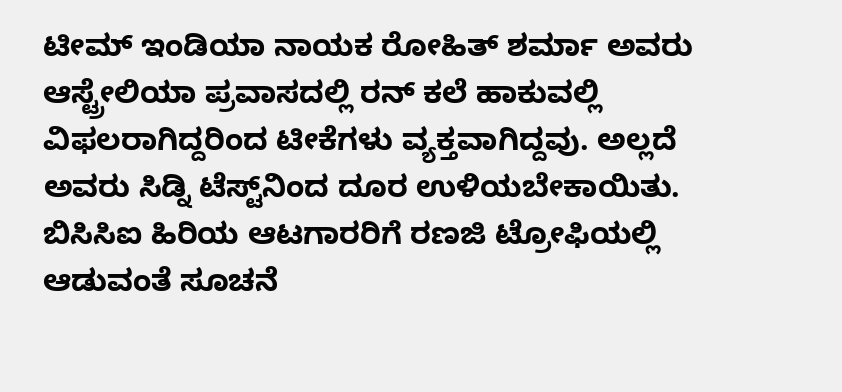ಟೀಮ್ ಇಂಡಿಯಾ ನಾಯಕ ರೋಹಿತ್ ಶರ್ಮಾ ಅವರು ಆಸ್ಟ್ರೇಲಿಯಾ ಪ್ರವಾಸದಲ್ಲಿ ರನ್‌ ಕಲೆ ಹಾಕುವಲ್ಲಿ ವಿಫಲರಾಗಿದ್ದರಿಂದ ಟೀಕೆಗಳು ವ್ಯಕ್ತವಾಗಿದ್ದವು. ಅಲ್ಲದೆ ಅವರು ಸಿಡ್ನಿ ಟೆಸ್ಟ್‌ನಿಂದ ದೂರ ಉಳಿಯಬೇಕಾಯಿತು. ಬಿಸಿಸಿಐ ಹಿರಿಯ ಆಟಗಾರರಿಗೆ ರಣಜಿ ಟ್ರೋಫಿಯಲ್ಲಿ ಆಡುವಂತೆ ಸೂಚನೆ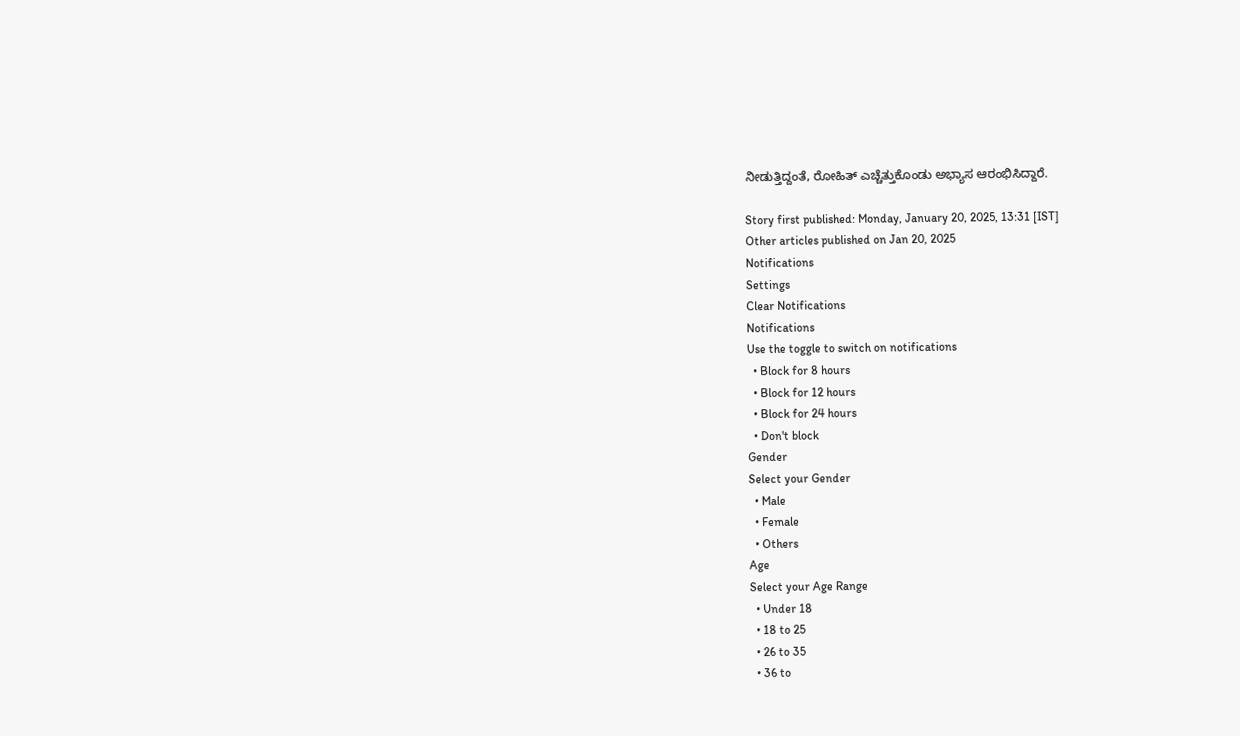ನೀಡುತ್ತಿದ್ದಂತೆ, ರೋಹಿತ್‌ ಎಚ್ಚೆತ್ತುಕೊಂಡು ಅಭ್ಯಾಸ ಆರಂಭಿಸಿದ್ದಾರೆ.

Story first published: Monday, January 20, 2025, 13:31 [IST]
Other articles published on Jan 20, 2025
Notifications
Settings
Clear Notifications
Notifications
Use the toggle to switch on notifications
  • Block for 8 hours
  • Block for 12 hours
  • Block for 24 hours
  • Don't block
Gender
Select your Gender
  • Male
  • Female
  • Others
Age
Select your Age Range
  • Under 18
  • 18 to 25
  • 26 to 35
  • 36 to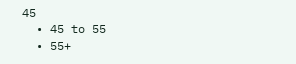45
  • 45 to 55
  • 55+